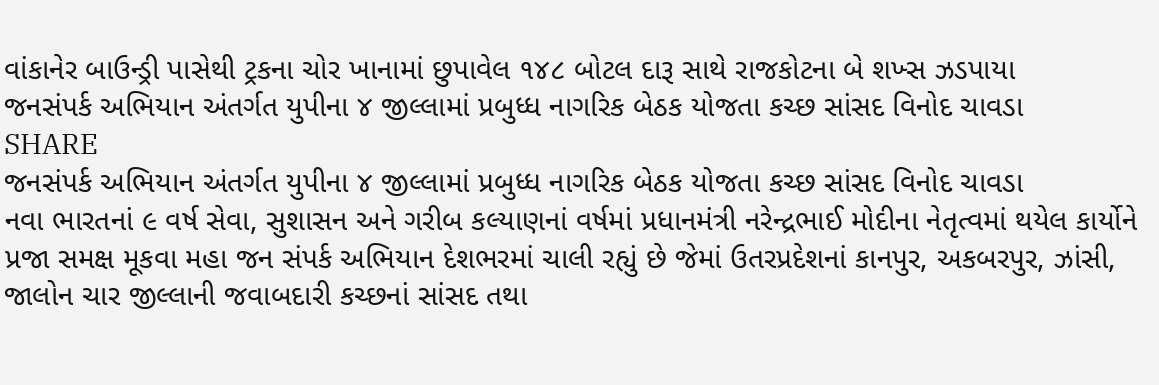વાંકાનેર બાઉન્ડ્રી પાસેથી ટ્રકના ચોર ખાનામાં છુપાવેલ ૧૪૮ બોટલ દારૂ સાથે રાજકોટના બે શખ્સ ઝડપાયા
જનસંપર્ક અભિયાન અંતર્ગત યુપીના ૪ જીલ્લામાં પ્રબુધ્ધ નાગરિક બેઠક યોજતા કચ્છ સાંસદ વિનોદ ચાવડા
SHARE
જનસંપર્ક અભિયાન અંતર્ગત યુપીના ૪ જીલ્લામાં પ્રબુધ્ધ નાગરિક બેઠક યોજતા કચ્છ સાંસદ વિનોદ ચાવડા
નવા ભારતનાં ૯ વર્ષ સેવા, સુશાસન અને ગરીબ કલ્યાણનાં વર્ષમાં પ્રધાનમંત્રી નરેન્દ્રભાઈ મોદીના નેતૃત્વમાં થયેલ કાર્યોને પ્રજા સમક્ષ મૂકવા મહા જન સંપર્ક અભિયાન દેશભરમાં ચાલી રહ્યું છે જેમાં ઉતરપ્રદેશનાં કાનપુર, અકબરપુર, ઝાંસી, જાલોન ચાર જીલ્લાની જવાબદારી કચ્છનાં સાંસદ તથા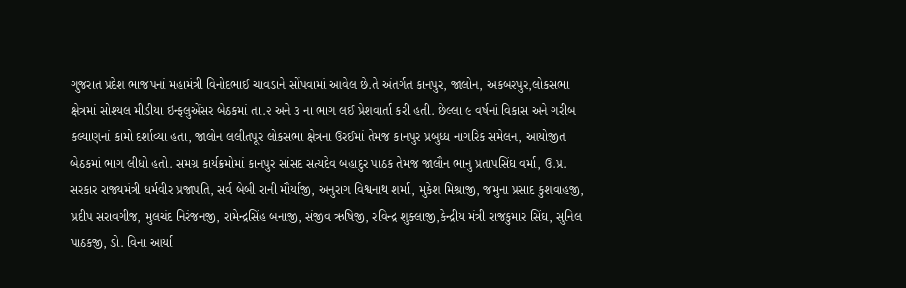ગુજરાત પ્રદેશ ભાજપનાં મહામંત્રી વિનોદભાઈ ચાવડાને સોંપવામાં આવેલ છે.તે અંતર્ગત કાનપુર, જાલોન, અકબરપુર,લોકસભા ક્ષેત્રમાં સોશ્યલ મીડીયા ઇન્ફલુએંસર બેઠકમાં તા.૨ અને ૩ ના ભાગ લઈ પ્રેશવાર્તા કરી હતી. છેલ્લા ૯ વર્ષનાં વિકાસ અને ગરીબ કલ્યાણનાં કામો દર્શાવ્યા હતા, જાલોન લલીતપૂર લોકસભા ક્ષેત્રના ઉરઈમાં તેમજ કાનપુર પ્રબુધ્ધ નાગરિક સમેલન, આયોજીત બેઠકમાં ભાગ લીધો હતો. સમગ્ર કાર્યક્રમોમાં કાનપુર સાંસદ સત્યદેવ બહાદુર પાઠક તેમજ જાલૌન ભાનુ પ્રતાપસિંઘ વર્મા, ઉ.પ્ર. સરકાર રાજ્યમંત્રી ધર્મવીર પ્રજાપતિ, સર્વ બેબી રાની મૌર્યાજી, અનુરાગ વિશ્વનાથ શર્મા, મુકેશ મિશ્રાજી, જમુના પ્રસાદ કુશવાહજી, પ્રદીપ સરાવગીજ, મુલચંદ નિરંજનજી, રામેન્દ્રસિંહ બનાજી, સંજીવ ઋષિજી, રવિન્દ્ર શુક્લાજી,કેન્દ્રીય મંત્રી રાજકુમાર સિંઘ, સુનિલ પાઠકજી, ડો. વિના આર્યા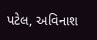પટેલ, અવિનાશ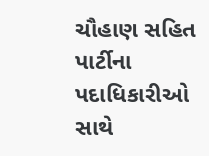ચૌહાણ સહિત પાર્ટીના પદાધિકારીઓ સાથે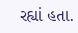રહ્યાં હતા.